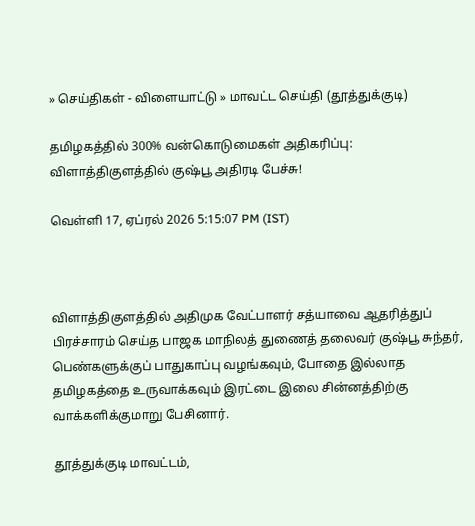» செய்திகள் - விளையாட்டு » மாவட்ட செய்தி (தூத்துக்குடி)

தமிழகத்தில் 300% வன்கொடுமைகள் அதிகரிப்பு: விளாத்திகுளத்தில் குஷ்பூ அதிரடி பேச்சு!

வெள்ளி 17, ஏப்ரல் 2026 5:15:07 PM (IST)



விளாத்திகுளத்தில் அதிமுக வேட்பாளர் சத்யாவை ஆதரித்துப் பிரச்சாரம் செய்த பாஜக மாநிலத் துணைத் தலைவர் குஷ்பூ சுந்தர், பெண்களுக்குப் பாதுகாப்பு வழங்கவும், போதை இல்லாத தமிழகத்தை உருவாக்கவும் இரட்டை இலை சின்னத்திற்கு வாக்களிக்குமாறு பேசினார்.

தூத்துக்குடி மாவட்டம்,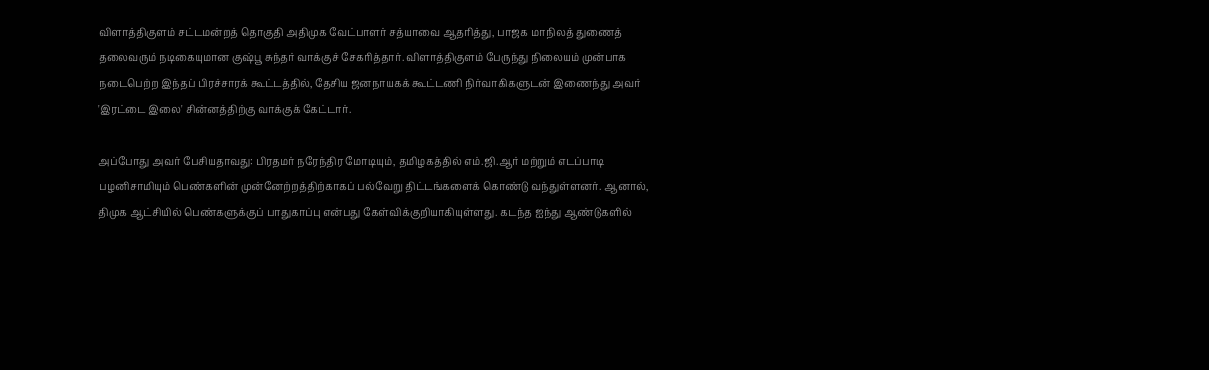விளாத்திகுளம் சட்டமன்றத் தொகுதி அதிமுக வேட்பாளர் சத்யாவை ஆதரித்து, பாஜக மாநிலத் துணைத் தலைவரும் நடிகையுமான குஷ்பூ சுந்தர் வாக்குச் சேகரித்தார். விளாத்திகுளம் பேருந்து நிலையம் முன்பாக நடைபெற்ற இந்தப் பிரச்சாரக் கூட்டத்தில், தேசிய ஜனநாயகக் கூட்டணி நிர்வாகிகளுடன் இணைந்து அவர் 'இரட்டை இலை' சின்னத்திற்கு வாக்குக் கேட்டார்.

அப்போது அவர் பேசியதாவது: பிரதமர் நரேந்திர மோடியும், தமிழகத்தில் எம்.ஜி.ஆர் மற்றும் எடப்பாடி பழனிசாமியும் பெண்களின் முன்னேற்றத்திற்காகப் பல்வேறு திட்டங்களைக் கொண்டு வந்துள்ளனர். ஆனால், திமுக ஆட்சியில் பெண்களுக்குப் பாதுகாப்பு என்பது கேள்விக்குறியாகியுள்ளது. கடந்த ஐந்து ஆண்டுகளில்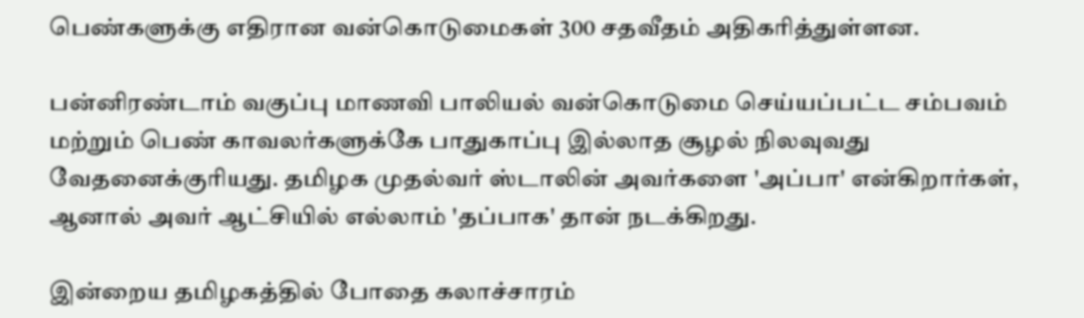பெண்களுக்கு எதிரான வன்கொடுமைகள் 300 சதவீதம் அதிகரித்துள்ளன.

பன்னிரண்டாம் வகுப்பு மாணவி பாலியல் வன்கொடுமை செய்யப்பட்ட சம்பவம் மற்றும் பெண் காவலர்களுக்கே பாதுகாப்பு இல்லாத சூழல் நிலவுவது வேதனைக்குரியது. தமிழக முதல்வர் ஸ்டாலின் அவர்களை 'அப்பா' என்கிறார்கள், ஆனால் அவர் ஆட்சியில் எல்லாம் 'தப்பாக' தான் நடக்கிறது.

இன்றைய தமிழகத்தில் போதை கலாச்சாரம்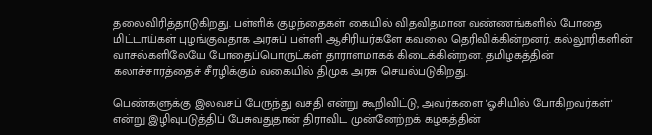தலைவிரித்தாடுகிறது. பள்ளிக் குழந்தைகள் கையில் விதவிதமான வண்ணங்களில் போதை மிட்டாய்கள் புழங்குவதாக அரசுப் பள்ளி ஆசிரியர்களே கவலை தெரிவிக்கின்றனர். கல்லூரிகளின் வாசல்களிலேயே போதைப்பொருட்கள் தாராளமாகக் கிடைக்கின்றன. தமிழகத்தின் கலாச்சாரத்தைச் சீரழிக்கும் வகையில் திமுக அரசு செயல்படுகிறது.

பெண்களுக்கு இலவசப் பேருந்து வசதி என்று கூறிவிட்டு, அவர்களை 'ஓசியில் போகிறவர்கள்' என்று இழிவுபடுத்திப் பேசுவதுதான் திராவிட முன்னேற்றக் கழகத்தின்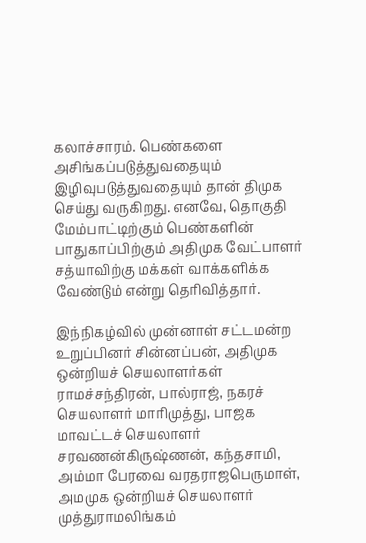கலாச்சாரம். பெண்களை அசிங்கப்படுத்துவதையும் இழிவுபடுத்துவதையும் தான் திமுக செய்து வருகிறது. எனவே, தொகுதி மேம்பாட்டிற்கும் பெண்களின் பாதுகாப்பிற்கும் அதிமுக வேட்பாளர் சத்யாவிற்கு மக்கள் வாக்களிக்க வேண்டும் என்று தெரிவித்தார்.

இந்நிகழ்வில் முன்னாள் சட்டமன்ற உறுப்பினர் சின்னப்பன், அதிமுக ஒன்றியச் செயலாளர்கள் ராமச்சந்திரன், பால்ராஜ், நகரச் செயலாளர் மாரிமுத்து, பாஜக மாவட்டச் செயலாளர் சரவணன்கிருஷ்ணன், கந்தசாமி, அம்மா பேரவை வரதராஜபெருமாள், அமமுக ஒன்றியச் செயலாளர் முத்துராமலிங்கம்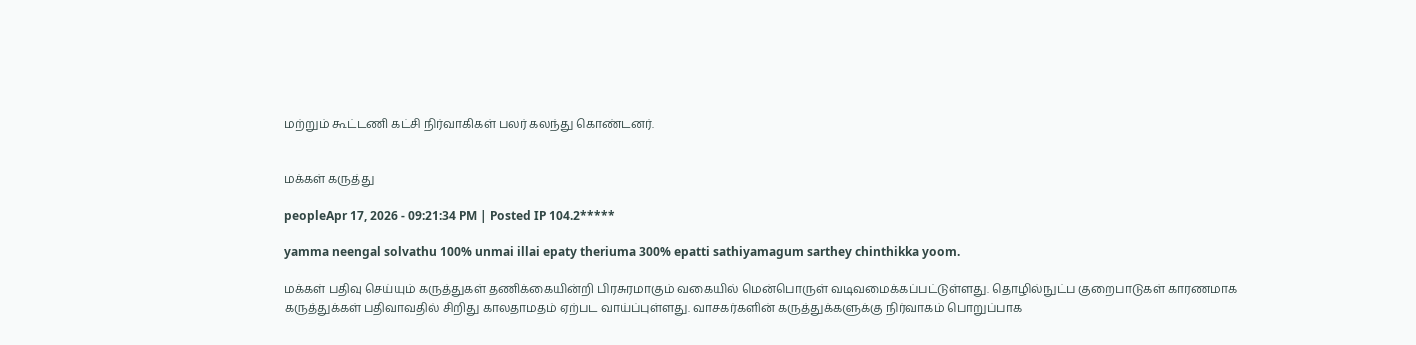மற்றும் கூட்டணி கட்சி நிர்வாகிகள் பலர் கலந்து கொண்டனர்.


மக்கள் கருத்து

peopleApr 17, 2026 - 09:21:34 PM | Posted IP 104.2*****

yamma neengal solvathu 100% unmai illai epaty theriuma 300% epatti sathiyamagum sarthey chinthikka yoom.

மக்கள் பதிவு செய்யும் கருத்துகள் தணிக்கையின்றி பிரசுரமாகும் வகையில் மென்பொருள் வடிவமைக்கப்பட்டுள்ளது. தொழில்நுட்ப குறைபாடுகள் காரணமாக கருத்துக்கள் பதிவாவதில் சிறிது காலதாமதம் ஏற்பட வாய்ப்புள்ளது. வாசகர்களின் கருத்துக்களுக்கு நிர்வாகம் பொறுப்பாக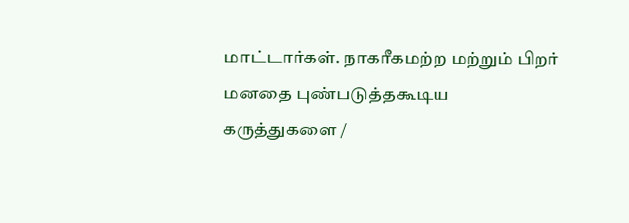மாட்டார்கள். நாகரீகமற்ற மற்றும் பிறர் மனதை புண்படுத்தகூடிய கருத்துகளை /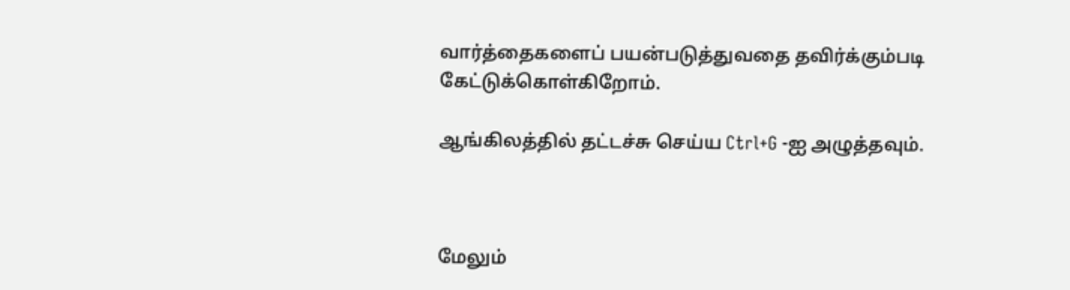வார்த்தைகளைப் பயன்படுத்துவதை தவிர்க்கும்படி கேட்டுக்கொள்கிறோம்.

ஆங்கிலத்தில் தட்டச்சு செய்ய Ctrl+G -ஐ அழுத்தவும்.



மேலும்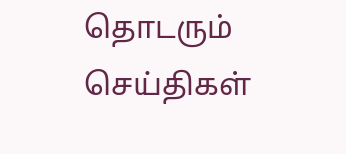தொடரும் செய்திகள்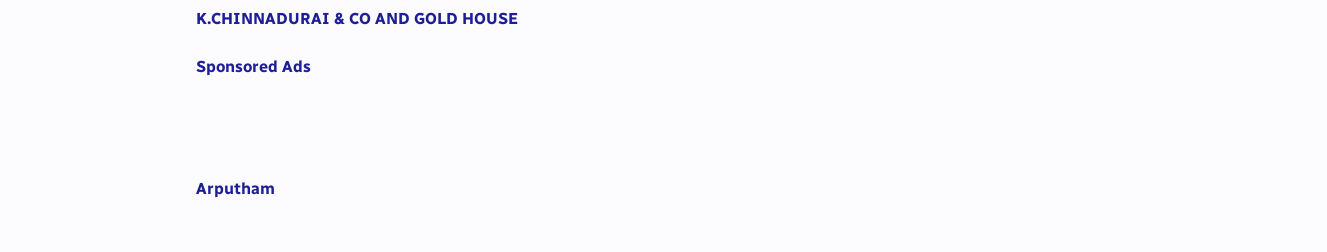K.CHINNADURAI & CO AND GOLD HOUSE

Sponsored Ads




Arputham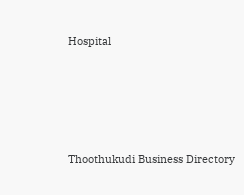Hospital





Thoothukudi Business Directory